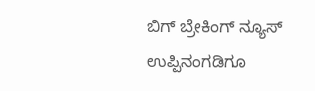ಬಿಗ್ ಬ್ರೇಕಿಂಗ್ ನ್ಯೂಸ್ ಉಪ್ಪಿನಂಗಡಿಗೂ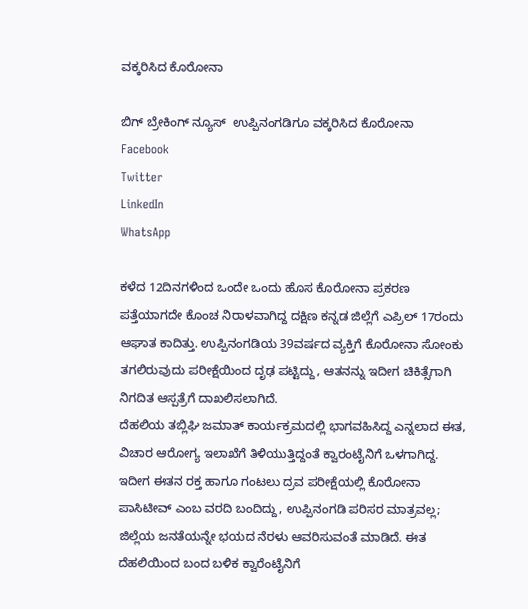ವಕ್ಕರಿಸಿದ ಕೊರೋನಾ

ಬಿಗ್ ಬ್ರೇಕಿಂಗ್ ನ್ಯೂಸ್  ಉಪ್ಪಿನಂಗಡಿಗೂ ವಕ್ಕರಿಸಿದ ಕೊರೋನಾ
Facebook
Twitter
LinkedIn
WhatsApp

ಕಳೆದ 12ದಿನಗಳಿಂದ ಒಂದೇ ಒಂದು ಹೊಸ ಕೊರೋನಾ ಪ್ರಕರಣ ಪತ್ತೆಯಾಗದೇ ಕೊಂಚ ನಿರಾಳವಾಗಿದ್ದ ದಕ್ಷಿಣ ಕನ್ನಡ ಜಿಲ್ಲೆಗೆ ಎಪ್ರಿಲ್ 17ರಂದು ಆಘಾತ ಕಾದಿತ್ತು. ಉಪ್ಪಿನಂಗಡಿಯ 39ವರ್ಷದ ವ್ಯಕ್ತಿಗೆ ಕೊರೋನಾ ಸೋಂಕು ತಗಲಿರುವುದು ಪರೀಕ್ಷೆಯಿಂದ ದೃಢ ಪಟ್ಟಿದ್ದು, ಆತನನ್ನು ಇದೀಗ ಚಿಕಿತ್ಸೆಗಾಗಿ ನಿಗದಿತ ಆಸ್ಪತ್ರೆಗೆ ದಾಖಲಿಸಲಾಗಿದೆ.
ದೆಹಲಿಯ ತಬ್ಲಿಘಿ ಜಮಾತ್ ಕಾರ್ಯಕ್ರಮದಲ್ಲಿ ಭಾಗವಹಿಸಿದ್ದ ಎನ್ನಲಾದ ಈತ, ವಿಚಾರ ಆರೋಗ್ಯ ಇಲಾಖೆಗೆ ತಿಳಿಯುತ್ತಿದ್ದಂತೆ ಕ್ವಾರಂಟೈನಿಗೆ ಒಳಗಾಗಿದ್ದ. ಇದೀಗ ಈತನ‌ ರಕ್ತ ಹಾಗೂ ಗಂಟಲು ದ್ರವ ಪರೀಕ್ಷೆಯಲ್ಲಿ ಕೊರೋನಾ ಪಾಸಿಟೀವ್ ಎಂಬ ವರದಿ ಬಂದಿದ್ದು, ಉಪ್ಪಿನಂಗಡಿ ಪರಿಸರ ಮಾತ್ರವಲ್ಲ; ಜಿಲ್ಲೆಯ ಜನತೆಯನ್ನೇ ಭಯದ ನೆರಳು ಆವರಿಸುವಂತೆ ಮಾಡಿದೆ. ಈತ ದೆಹಲಿಯಿಂದ ಬಂದ ಬಳಿಕ ಕ್ವಾರೆಂಟೈನಿಗೆ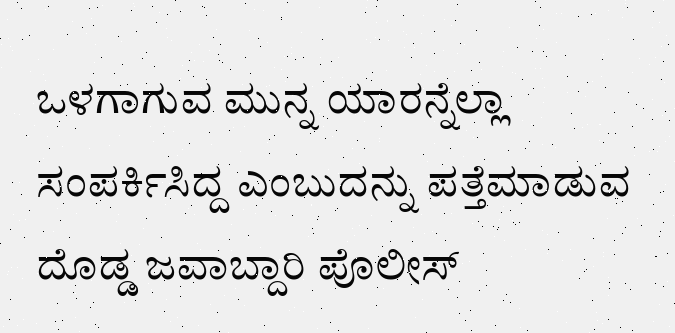ಒಳಗಾಗುವ ಮುನ್ನ ಯಾರನ್ನೆಲ್ಲಾ ಸಂಪರ್ಕಿಸಿದ್ದ ಎಂಬುದನ್ನು ಪತ್ತೆಮಾಡುವ ದೊಡ್ಡ ಜವಾಬ್ದಾರಿ ಪೊಲೀಸ್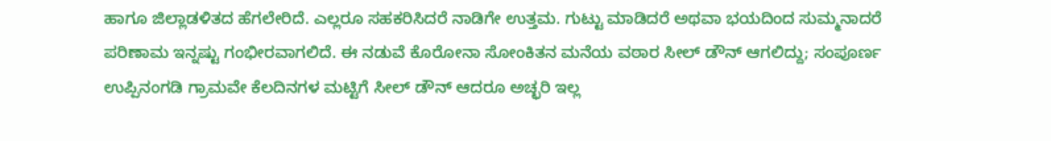ಹಾಗೂ ಜಿಲ್ಲಾಡಳಿತದ ಹೆಗಲೇರಿದೆ. ಎಲ್ಲರೂ ಸಹಕರಿಸಿದರೆ ನಾಡಿಗೇ ಉತ್ತಮ. ಗುಟ್ಟು ಮಾಡಿದರೆ ಅಥವಾ ಭಯದಿಂದ ಸುಮ್ಮನಾದರೆ ಪರಿಣಾಮ ಇನ್ನಷ್ಟು ಗಂಭೀರವಾಗಲಿದೆ. ಈ ನಡುವೆ ಕೊರೋನಾ ಸೋಂಕಿತನ‌ ಮನೆಯ ವಠಾರ ಸೀಲ್ ಡೌನ್ ಆಗಲಿದ್ದು; ಸಂಪೂರ್ಣ ಉಪ್ಪಿನಂಗಡಿ ಗ್ರಾಮವೇ ಕೆಲದಿನಗಳ‌ ಮಟ್ಟಿಗೆ ಸೀಲ್ ಡೌನ್ ಆದರೂ ಅಚ್ಛರಿ ಇಲ್ಲ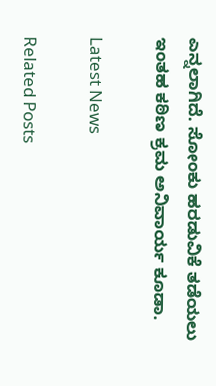ಎನ್ನಲಾಗಿದೆ. ಸೋಂಕು ಹರಡುವಿಕೆ ತಡೆಯಲು ಇಂತಹ ಕಠಿಣ ಕ್ರಮ ಅನಿವಾರ್ಯ ಕೂಡಾ.

Latest News

Related Posts